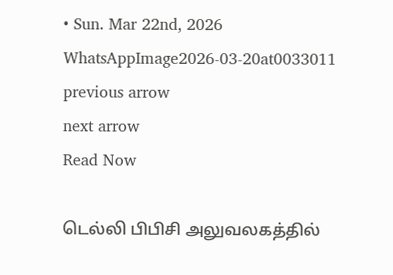• Sun. Mar 22nd, 2026
WhatsAppImage2026-03-20at0033011
previous arrow
next arrow
Read Now

டெல்லி பிபிசி அலுவலகத்தில்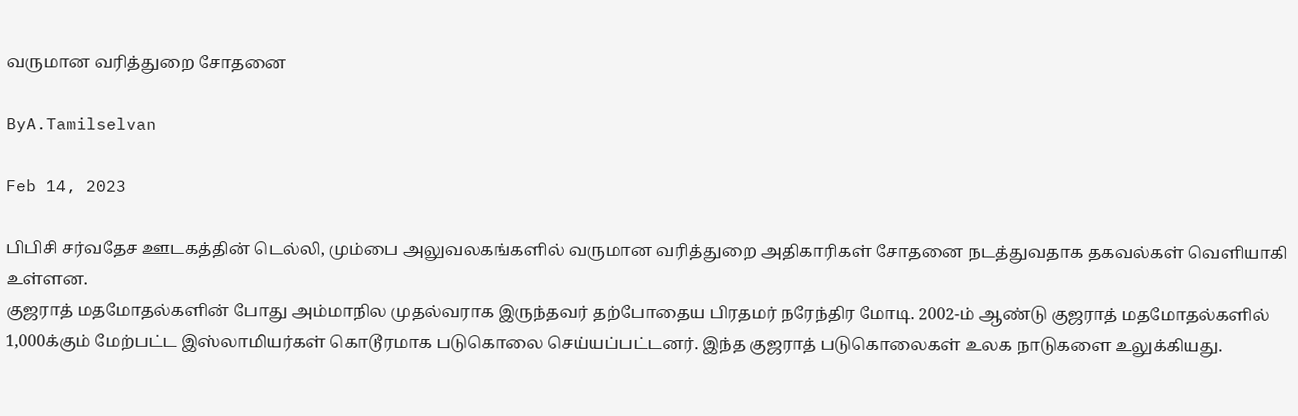வருமான வரித்துறை சோதனை

ByA.Tamilselvan

Feb 14, 2023

பிபிசி சர்வதேச ஊடகத்தின் டெல்லி, மும்பை அலுவலகங்களில் வருமான வரித்துறை அதிகாரிகள் சோதனை நடத்துவதாக தகவல்கள் வெளியாகி உள்ளன.
குஜராத் மதமோதல்களின் போது அம்மாநில முதல்வராக இருந்தவர் தற்போதைய பிரதமர் நரேந்திர மோடி. 2002-ம் ஆண்டு குஜராத் மதமோதல்களில் 1,000க்கும் மேற்பட்ட இஸ்லாமியர்கள் கொடூரமாக படுகொலை செய்யப்பட்டனர். இந்த குஜராத் படுகொலைகள் உலக நாடுகளை உலுக்கியது.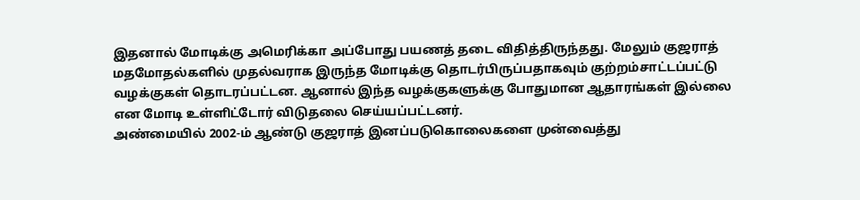இதனால் மோடிக்கு அமெரிக்கா அப்போது பயணத் தடை விதித்திருந்தது. மேலும் குஜராத் மதமோதல்களில் முதல்வராக இருந்த மோடிக்கு தொடர்பிருப்பதாகவும் குற்றம்சாட்டப்பட்டு வழக்குகள் தொடரப்பட்டன. ஆனால் இந்த வழக்குகளுக்கு போதுமான ஆதாரங்கள் இல்லை என மோடி உள்ளிட்டோர் விடுதலை செய்யப்பட்டனர்.
அண்மையில் 2002-ம் ஆண்டு குஜராத் இனப்படுகொலைகளை முன்வைத்து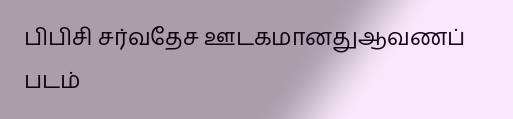பிபிசி சர்வதேச ஊடகமானதுஆவணப் படம்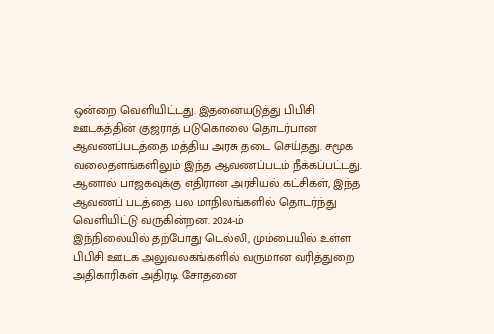ஒன்றை வெளியிட்டது. இதனையடுத்து பிபிசி ஊடகத்தின் குஜராத் படுகொலை தொடர்பான ஆவணப்படத்தை மத்திய அரசு தடை செய்தது. சமூக வலைதளங்களிலும் இந்த ஆவணப்படம் நீக்கப்பட்டது. ஆனால் பாஜகவுக்கு எதிரான அரசியல் கட்சிகள், இந்த ஆவணப் படத்தை பல மாநிலங்களில் தொடர்ந்து வெளியிட்டு வருகின்றன. 2024-ம்
இந்நிலையில் தற்போது டெல்லி, மும்பையில் உள்ள பிபிசி ஊடக அலுவலகங்களில் வருமான வரித்துறை அதிகாரிகள் அதிரடி சோதனை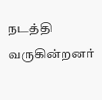நடத்தி வருகின்றனர்